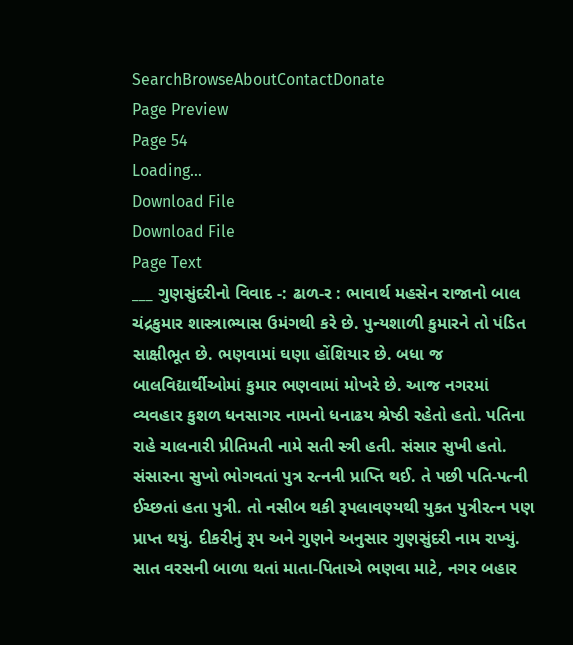SearchBrowseAboutContactDonate
Page Preview
Page 54
Loading...
Download File
Download File
Page Text
___ ગુણસુંદરીનો વિવાદ -: ઢાળ-ર : ભાવાર્થ મહસેન રાજાનો બાલ ચંદ્રકુમાર શાસ્ત્રાભ્યાસ ઉમંગથી કરે છે. પુન્યશાળી કુમારને તો પંડિત સાક્ષીભૂત છે. ભણવામાં ઘણા હોંશિયાર છે. બધા જ બાલવિદ્યાર્થીઓમાં કુમાર ભણવામાં મોખરે છે. આજ નગરમાં વ્યવહાર કુશળ ધનસાગર નામનો ધનાઢય શ્રેષ્ઠી રહેતો હતો. પતિના રાહે ચાલનારી પ્રીતિમતી નામે સતી સ્ત્રી હતી. સંસાર સુખી હતો. સંસારના સુખો ભોગવતાં પુત્ર રત્નની પ્રાપ્તિ થઈ. તે પછી પતિ-પત્ની ઈચ્છતાં હતા પુત્રી. તો નસીબ થકી રૂપલાવણ્યથી યુકત પુત્રીરત્ન પણ પ્રાપ્ત થયું. દીકરીનું રૂપ અને ગુણને અનુસાર ગુણસુંદરી નામ રાખ્યું. સાત વરસની બાળા થતાં માતા-પિતાએ ભણવા માટે, નગર બહાર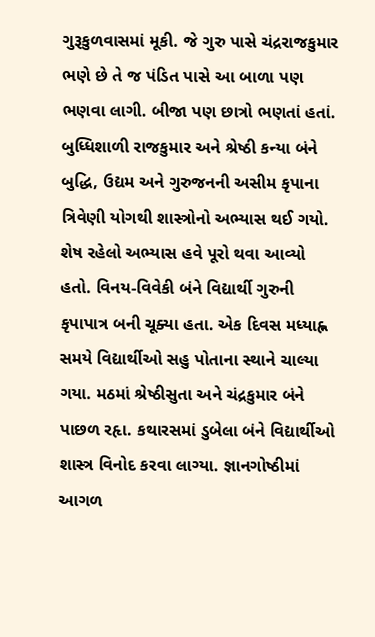ગુરૂકુળવાસમાં મૂકી. જે ગુરુ પાસે ચંદ્રરાજકુમાર ભણે છે તે જ પંડિત પાસે આ બાળા પણ ભણવા લાગી. બીજા પણ છાત્રો ભણતાં હતાં. બુધ્ધિશાળી રાજકુમાર અને શ્રેષ્ઠી કન્યા બંને બુદ્ધિ, ઉદ્યમ અને ગુરુજનની અસીમ કૃપાના ત્રિવેણી યોગથી શાસ્ત્રોનો અભ્યાસ થઈ ગયો. શેષ રહેલો અભ્યાસ હવે પૂરો થવા આવ્યો હતો. વિનય-વિવેકી બંને વિદ્યાર્થી ગુરુની કૃપાપાત્ર બની ચૂક્યા હતા. એક દિવસ મધ્યાહ્ન સમયે વિદ્યાર્થીઓ સહુ પોતાના સ્થાને ચાલ્યા ગયા. મઠમાં શ્રેષ્ઠીસુતા અને ચંદ્રકુમાર બંને પાછળ રહૃા. કથારસમાં ડુબેલા બંને વિદ્યાર્થીઓ શાસ્ત્ર વિનોદ કરવા લાગ્યા. જ્ઞાનગોષ્ઠીમાં આગળ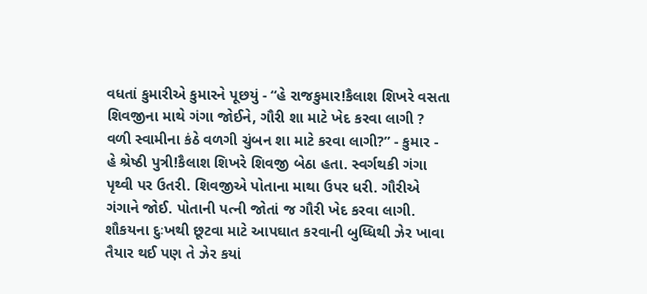વધતાં કુમારીએ કુમારને પૂછયું - “હે રાજકુમાર!કૈલાશ શિખરે વસતા શિવજીના માથે ગંગા જોઈને, ગૌરી શા માટે ખેદ કરવા લાગી ? વળી સ્વામીના કંઠે વળગી ચુંબન શા માટે કરવા લાગી?” - કુમાર - હે શ્રેષ્ઠી પુત્રી!કૈલાશ શિખરે શિવજી બેઠા હતા. સ્વર્ગથકી ગંગા પૃથ્વી પર ઉતરી. શિવજીએ પોતાના માથા ઉપર ધરી. ગૌરીએ ગંગાને જોઈ. પોતાની પત્ની જોતાં જ ગૌરી ખેદ કરવા લાગી. શૌકયના દુઃખથી છૂટવા માટે આપઘાત કરવાની બુધ્ધિથી ઝેર ખાવા તૈયાર થઈ પણ તે ઝેર કયાં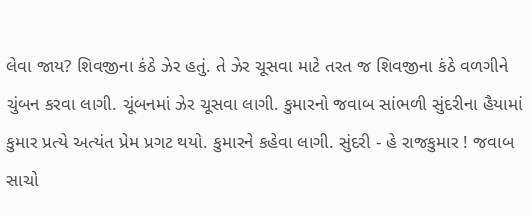લેવા જાય? શિવજીના કંઠે ઝેર હતું. તે ઝેર ચૂસવા માટે તરત જ શિવજીના કંઠે વળગીને ચુંબન કરવા લાગી. ચૂંબનમાં ઝેર ચૂસવા લાગી. કુમારનો જવાબ સાંભળી સુંદરીના હૈયામાં કુમાર પ્રત્યે અત્યંત પ્રેમ પ્રગટ થયો. કુમારને કહેવા લાગી. સુંદરી - હે રાજકુમાર ! જવાબ સાચો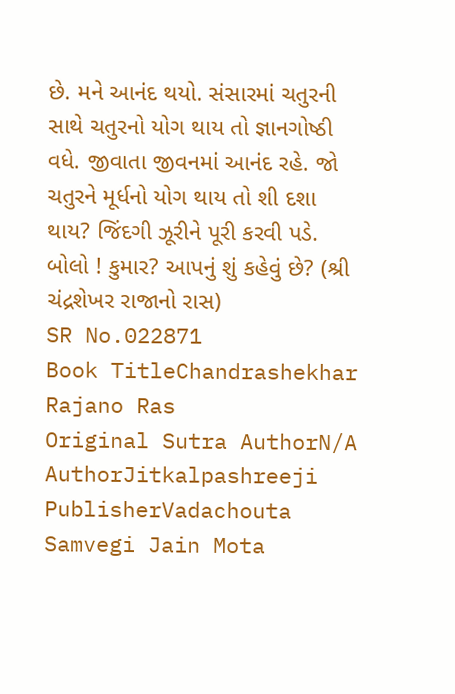છે. મને આનંદ થયો. સંસારમાં ચતુરની સાથે ચતુરનો યોગ થાય તો જ્ઞાનગોષ્ઠી વધે. જીવાતા જીવનમાં આનંદ રહે. જો ચતુરને મૂર્ધનો યોગ થાય તો શી દશા થાય? જિંદગી ઝૂરીને પૂરી કરવી પડે. બોલો ! કુમાર? આપનું શું કહેવું છે? (શ્રી ચંદ્રશેખર રાજાનો રાસ)
SR No.022871
Book TitleChandrashekhar Rajano Ras
Original Sutra AuthorN/A
AuthorJitkalpashreeji
PublisherVadachouta Samvegi Jain Mota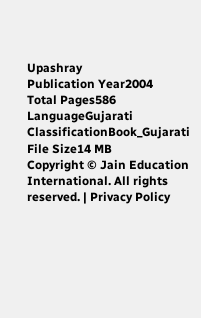Upashray
Publication Year2004
Total Pages586
LanguageGujarati
ClassificationBook_Gujarati
File Size14 MB
Copyright © Jain Education International. All rights reserved. | Privacy Policy